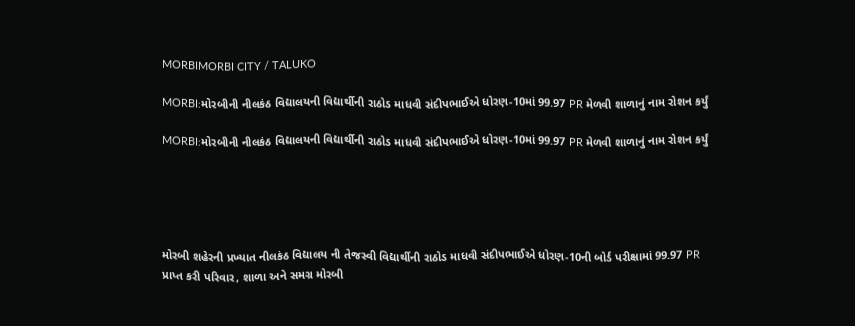MORBIMORBI CITY / TALUKO

MORBI:મોરબીની નીલકંઠ વિદ્યાલયની વિદ્યાર્થીની રાઠોડ માધવી સંદીપભાઈએ ધોરણ-10માં 99.97 PR મેળવી શાળાનું નામ રોશન કર્યું

MORBI:મોરબીની નીલકંઠ વિદ્યાલયની વિદ્યાર્થીની રાઠોડ માધવી સંદીપભાઈએ ધોરણ-10માં 99.97 PR મેળવી શાળાનું નામ રોશન કર્યું





મોરબી શહેરની પ્રખ્યાત નીલકંઠ વિદ્યાલય ની તેજસ્વી વિદ્યાર્થીની રાઠોડ માધવી સંદીપભાઈએ ધોરણ-10ની બોર્ડ પરીક્ષામાં 99.97 PR પ્રાપ્ત કરી પરિવાર, શાળા અને સમગ્ર મોરબી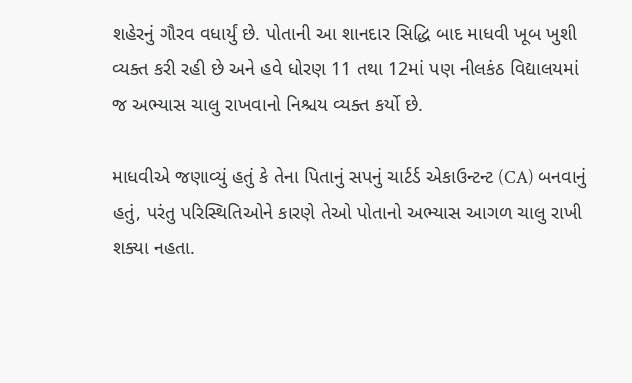શહેરનું ગૌરવ વધાર્યું છે. પોતાની આ શાનદાર સિદ્ધિ બાદ માધવી ખૂબ ખુશી વ્યક્ત કરી રહી છે અને હવે ધોરણ 11 તથા 12માં પણ નીલકંઠ વિદ્યાલયમાં જ અભ્યાસ ચાલુ રાખવાનો નિશ્ચય વ્યક્ત કર્યો છે.

માધવીએ જણાવ્યું હતું કે તેના પિતાનું સપનું ચાર્ટર્ડ એકાઉન્ટન્ટ (CA) બનવાનું હતું, પરંતુ પરિસ્થિતિઓને કારણે તેઓ પોતાનો અભ્યાસ આગળ ચાલુ રાખી શક્યા નહતા.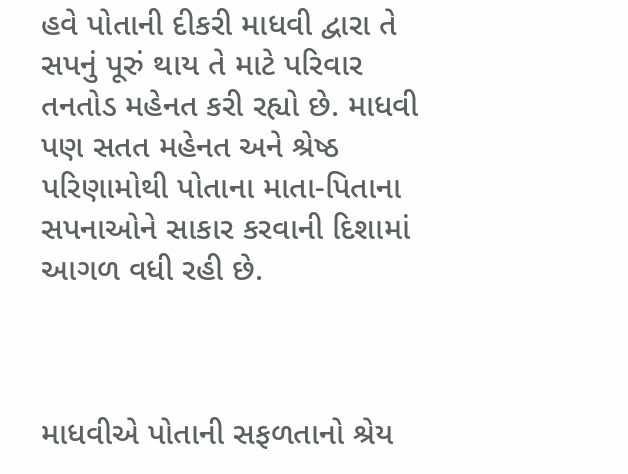હવે પોતાની દીકરી માધવી દ્વારા તે સપનું પૂરું થાય તે માટે પરિવાર તનતોડ મહેનત કરી રહ્યો છે. માધવી પણ સતત મહેનત અને શ્રેષ્ઠ પરિણામોથી પોતાના માતા-પિતાના સપનાઓને સાકાર કરવાની દિશામાં આગળ વધી રહી છે.



માધવીએ પોતાની સફળતાનો શ્રેય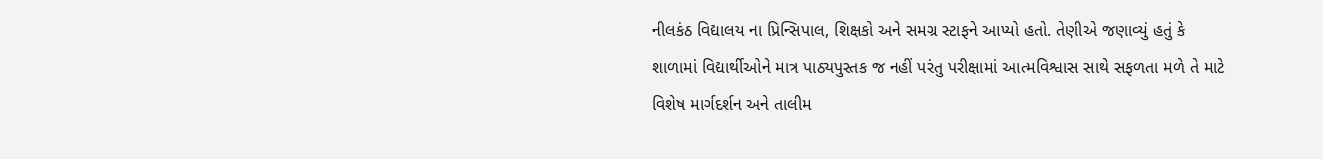નીલકંઠ વિદ્યાલય ના પ્રિન્સિપાલ, શિક્ષકો અને સમગ્ર સ્ટાફને આપ્યો હતો. તેણીએ જણાવ્યું હતું કે શાળામાં વિદ્યાર્થીઓને માત્ર પાઠ્યપુસ્તક જ નહીં પરંતુ પરીક્ષામાં આત્મવિશ્વાસ સાથે સફળતા મળે તે માટે વિશેષ માર્ગદર્શન અને તાલીમ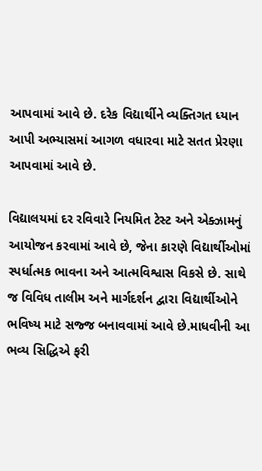આપવામાં આવે છે. દરેક વિદ્યાર્થીને વ્યક્તિગત ધ્યાન આપી અભ્યાસમાં આગળ વધારવા માટે સતત પ્રેરણા આપવામાં આવે છે.

વિદ્યાલયમાં દર રવિવારે નિયમિત ટેસ્ટ અને એક્ઝામનું આયોજન કરવામાં આવે છે, જેના કારણે વિદ્યાર્થીઓમાં સ્પર્ધાત્મક ભાવના અને આત્મવિશ્વાસ વિકસે છે. સાથે જ વિવિધ તાલીમ અને માર્ગદર્શન દ્વારા વિદ્યાર્થીઓને ભવિષ્ય માટે સજ્જ બનાવવામાં આવે છે.માધવીની આ ભવ્ય સિદ્ધિએ ફરી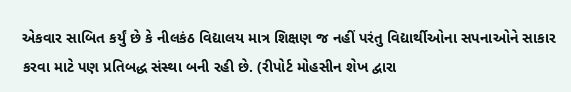એકવાર સાબિત કર્યું છે કે નીલકંઠ વિદ્યાલય માત્ર શિક્ષણ જ નહીં પરંતુ વિદ્યાર્થીઓના સપનાઓને સાકાર કરવા માટે પણ પ્રતિબદ્ધ સંસ્થા બની રહી છે. (રીપોર્ટ મોહસીન શેખ દ્વારા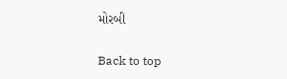મોરબી

Back to top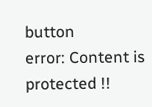button
error: Content is protected !!